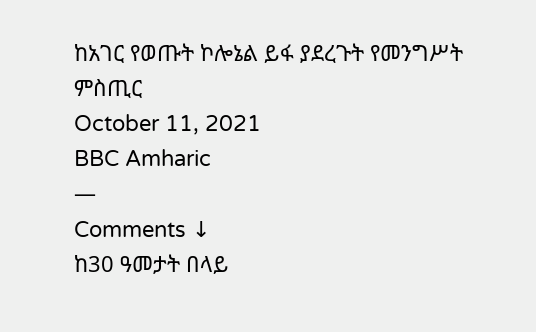ከአገር የወጡት ኮሎኔል ይፋ ያደረጉት የመንግሥት ምስጢር
October 11, 2021
BBC Amharic
—
Comments ↓
ከ30 ዓመታት በላይ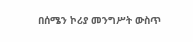በሰሜን ኮሪያ መንግሥት ውስጥ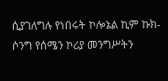ሲያገለግሉ የነበሩት ኮሎኔል ኪም ኩክ-ሶንግ የሰሜን ኮሪያ መንግሥትን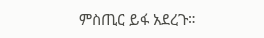ምስጢር ይፋ አደረጉ።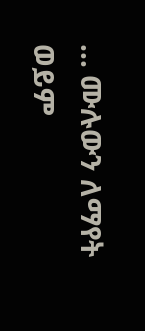... ሙሉውን ለማየት ወይም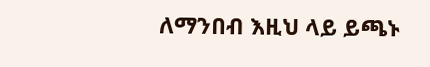ለማንበብ እዚህ ላይ ይጫኑ